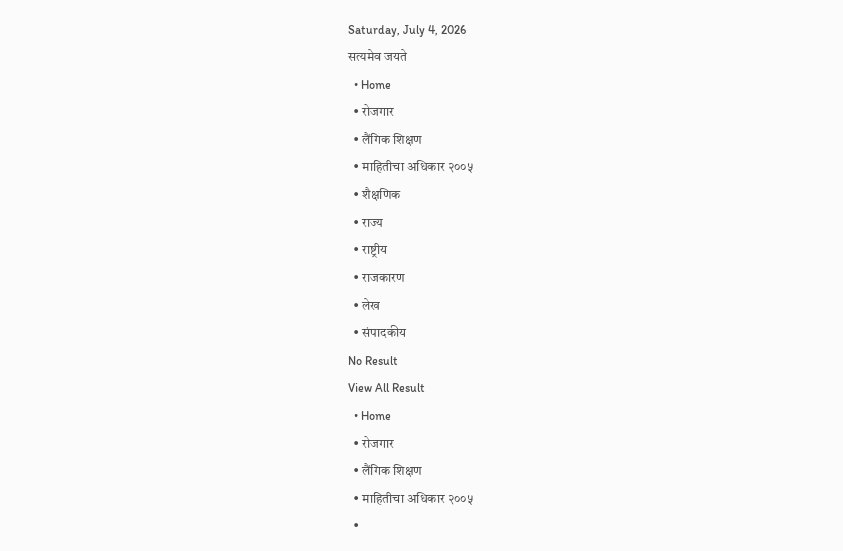Saturday, July 4, 2026
सत्यमेव जयते
  • Home
  • रोजगार
  • लैंगिक शिक्षण
  • माहितीचा अधिकार २००५
  • शैक्षणिक
  • राज्य
  • राष्ट्रीय
  • राजकारण
  • लेख
  • संपादकीय
No Result
View All Result
  • Home
  • रोजगार
  • लैंगिक शिक्षण
  • माहितीचा अधिकार २००५
  •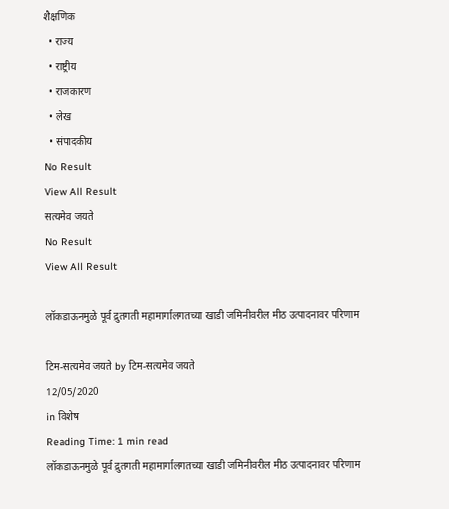शैक्षणिक
  • राज्य
  • राष्ट्रीय
  • राजकारण
  • लेख
  • संपादकीय
No Result
View All Result
सत्यमेव जयते
No Result
View All Result

लॉकडाऊनमुळे पूर्व द्रुतगती महामार्गालगतच्या खाडी जमिनीवरील मीठ उत्पादनावर परिणाम

टिम-सत्यमेव जयते by टिम-सत्यमेव जयते
12/05/2020
in विशेष
Reading Time: 1 min read
लॉकडाऊनमुळे पूर्व द्रुतगती महामार्गालगतच्या खाडी जमिनीवरील मीठ उत्पादनावर परिणाम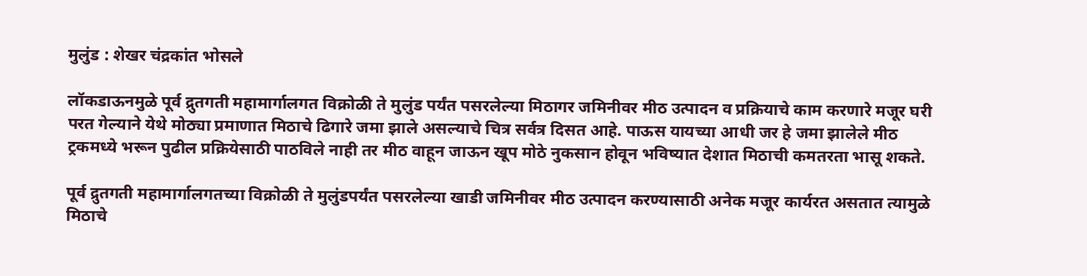मुलुंड : शेखर चंद्रकांत भोसले

लॉकडाऊनमुळे पूर्व द्रुतगती महामार्गालगत विक्रोळी ते मुलुंड पर्यंत पसरलेल्या मिठागर जमिनीवर मीठ उत्पादन व प्रक्रियाचे काम करणारे मजूर घरी परत गेल्याने येथे मोठ्या प्रमाणात मिठाचे ढिगारे जमा झाले असल्याचे चित्र सर्वत्र दिसत आहे. पाऊस यायच्या आधी जर हे जमा झालेले मीठ ट्रकमध्ये भरून पुढील प्रक्रियेसाठी पाठविले नाही तर मीठ वाहून जाऊन खूप मोठे नुकसान होवून भविष्यात देशात मिठाची कमतरता भासू शकते.

पूर्व द्रुतगती महामार्गालगतच्या विक्रोळी ते मुलुंडपर्यंत पसरलेल्या खाडी जमिनीवर मीठ उत्पादन करण्यासाठी अनेक मजूर कार्यरत असतात त्यामुळे मिठाचे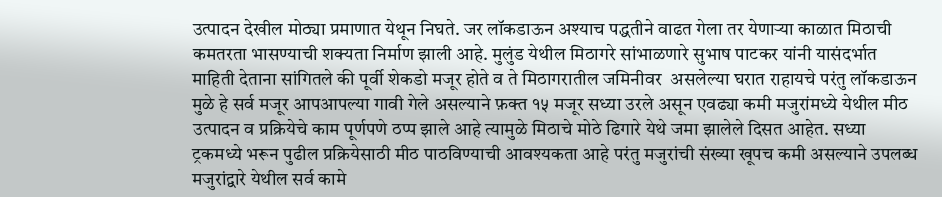उत्पादन देखील मोठ्या प्रमाणात येथून निघते. जर लॉकडाऊन अश्याच पद्धतीने वाढत गेला तर येणाऱ्या काळात मिठाची कमतरता भासण्याची शक्यता निर्माण झाली आहे. मुलुंड येथील मिठागरे सांभाळणारे सुभाष पाटकर यांनी यासंदर्भात माहिती देताना सांगितले की पूर्वी शेकडो मजूर होते व ते मिठागरातील जमिनीवर  असलेल्या घरात राहायचे परंतु लॉकडाऊन मुळे हे सर्व मजूर आपआपल्या गावी गेले असल्याने फ़क्त १५ मजूर सध्या उरले असून एवढ्या कमी मजुरांमध्ये येथील मीठ उत्पादन व प्रक्रियेचे काम पूर्णपणे ठप्प झाले आहे त्यामुळे मिठाचे मोठे ढिगारे येथे जमा झालेले दिसत आहेत. सध्या ट्रकमध्ये भरून पुढील प्रक्रियेसाठी मीठ पाठविण्याची आवश्यकता आहे परंतु मजुरांची संख्या खूपच कमी असल्याने उपलब्ध मजुरांद्वारे येथील सर्व कामे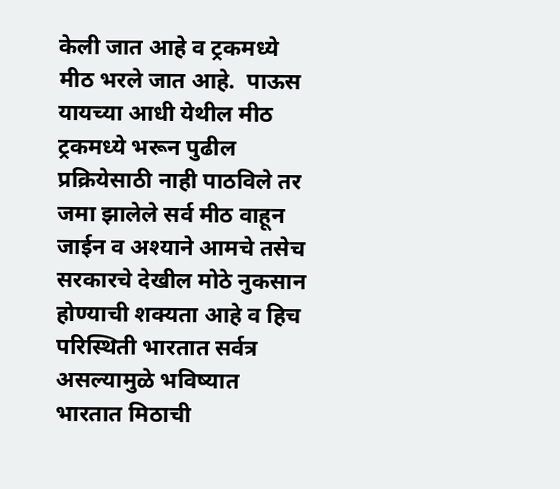केली जात आहे व ट्रकमध्ये मीठ भरले जात आहे.  पाऊस यायच्या आधी येथील मीठ ट्रकमध्ये भरून पुढील प्रक्रियेसाठी नाही पाठविले तर जमा झालेले सर्व मीठ वाहून जाईन व अश्याने आमचे तसेच सरकारचे देखील मोठे नुकसान होण्याची शक्यता आहे व हिच परिस्थिती भारतात सर्वत्र असल्यामुळे भविष्यात भारतात मिठाची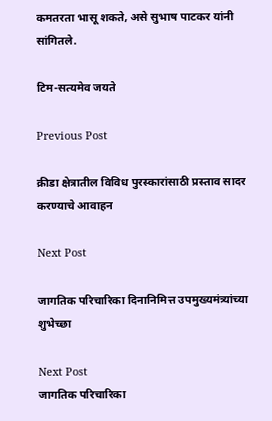कमतरता भासू शकते, असे सुभाष पाटकर यांनी सांगितले.

टिम-सत्यमेव जयते

Previous Post

क्रीडा क्षेत्रातील विविध पुरस्कारांसाठी प्रस्ताव सादर करण्याचे आवाहन

Next Post

जागतिक परिचारिका दिनानिमित्त उपमुख्यमंत्र्यांच्या शुभेच्छा

Next Post
जागतिक परिचारिका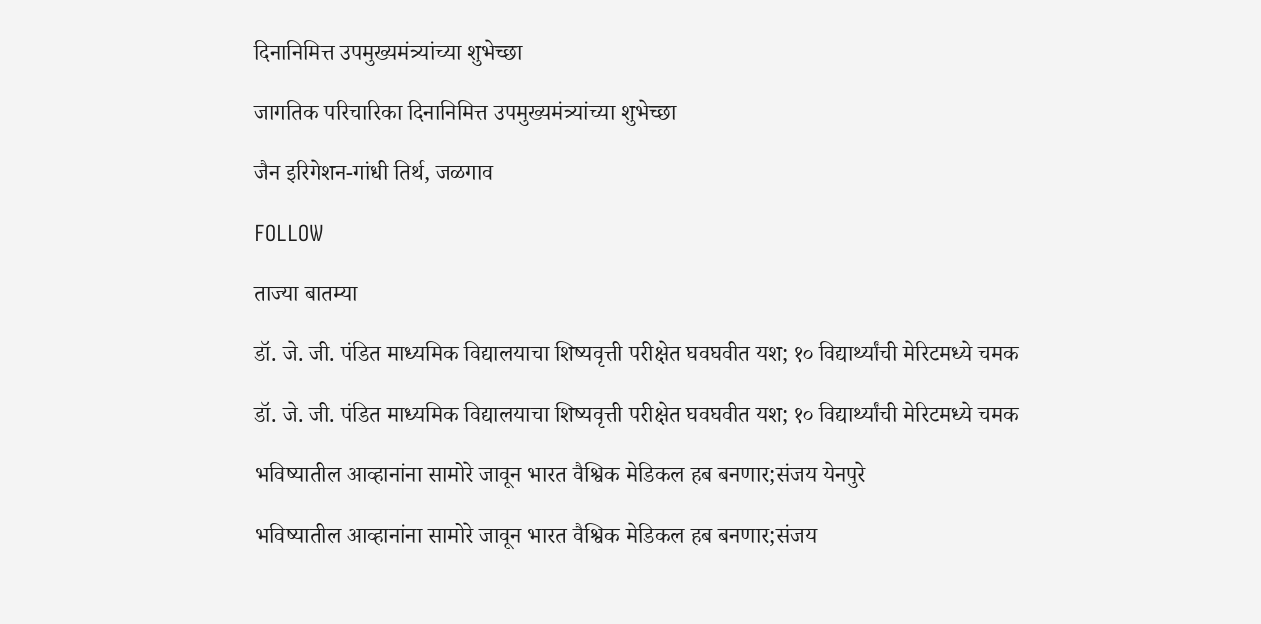दिनानिमित्त उपमुख्यमंत्र्यांच्या शुभेच्छा

जागतिक परिचारिका दिनानिमित्त उपमुख्यमंत्र्यांच्या शुभेच्छा

जैन इरिगेशन-गांधी तिर्थ, जळगाव

FOLLOW

ताज्या बातम्या

डॉ. जे. जी. पंडित माध्यमिक विद्यालयाचा शिष्यवृत्ती परीक्षेत घवघवीत यश; १० विद्यार्थ्यांची मेरिटमध्ये चमक

डॉ. जे. जी. पंडित माध्यमिक विद्यालयाचा शिष्यवृत्ती परीक्षेत घवघवीत यश; १० विद्यार्थ्यांची मेरिटमध्ये चमक

भविष्यातील आव्हानांना सामोरे जावून भारत वैश्विक मेडिकल हब बनणार;संजय येनपुरे

भविष्यातील आव्हानांना सामोरे जावून भारत वैश्विक मेडिकल हब बनणार;संजय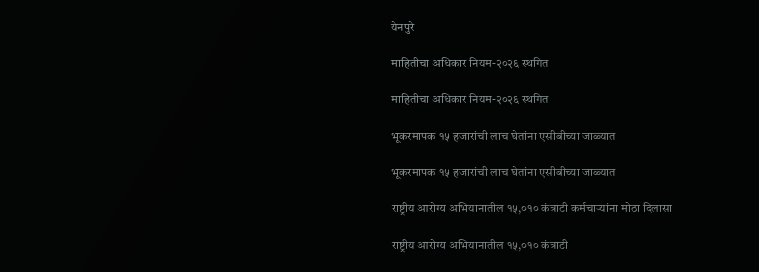येनपुरे

माहितीचा अधिकार नियम-२०२६ स्थगित

माहितीचा अधिकार नियम-२०२६ स्थगित

भूकरमापक १५ हजारांची लाच घेतांना एसीबीच्या जाळ्यात

भूकरमापक १५ हजारांची लाच घेतांना एसीबीच्या जाळ्यात

राष्ट्रीय आरोग्य अभियानातील १५,०१० कंत्राटी कर्मचाऱ्यांना मोठा दिलासा

राष्ट्रीय आरोग्य अभियानातील १५,०१० कंत्राटी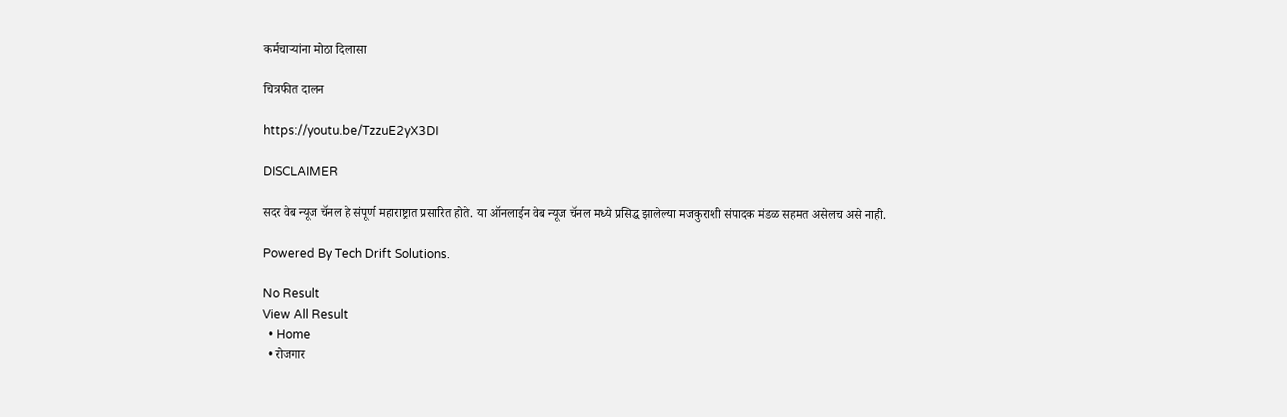कर्मचाऱ्यांना मोठा दिलासा

चित्रफीत दालन

https://youtu.be/TzzuE2yX3DI

DISCLAIMER

सदर वेब न्यूज चॅनल हे संपूर्ण महाराष्ट्रात प्रसारित होते. या ऑनलाईन वेब न्यूज चॅनल मध्ये प्रसिद्ध झालेल्या मजकुराशी संपादक मंडळ सहमत असेलच असे नाही.

Powered By Tech Drift Solutions.

No Result
View All Result
  • Home
  • रोजगार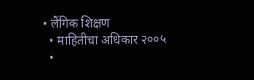• लैंगिक शिक्षण
  • माहितीचा अधिकार २००५
  •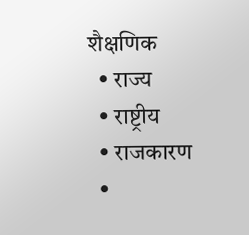शैक्षणिक
  • राज्य
  • राष्ट्रीय
  • राजकारण
  •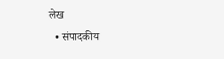लेख
  • संपादकीय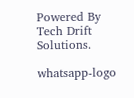Powered By Tech Drift Solutions.

whatsapp-logo